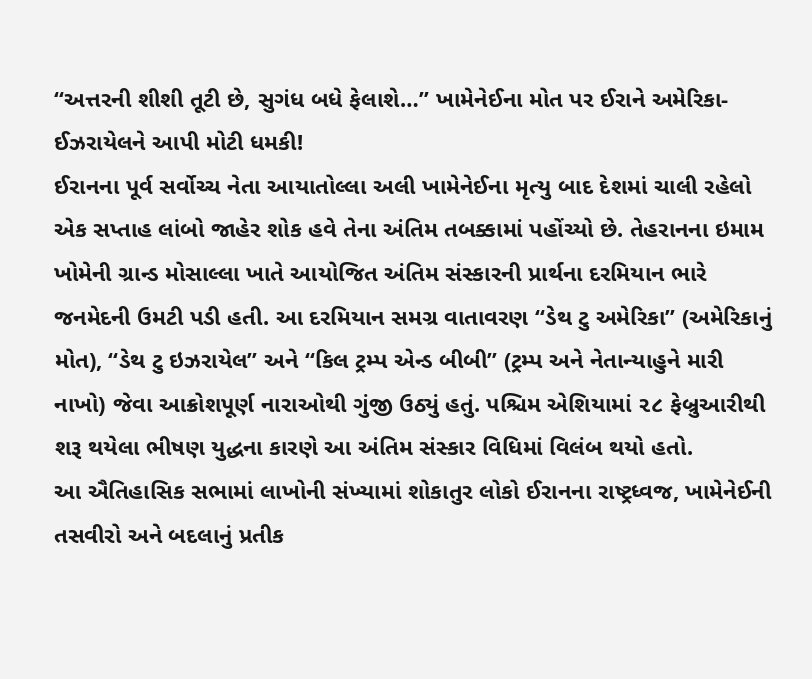“અત્તરની શીશી તૂટી છે, સુગંધ બધે ફેલાશે…” ખામેનેઈના મોત પર ઈરાને અમેરિકા-ઈઝરાયેલને આપી મોટી ધમકી!
ઈરાનના પૂર્વ સર્વોચ્ચ નેતા આયાતોલ્લા અલી ખામેનેઈના મૃત્યુ બાદ દેશમાં ચાલી રહેલો એક સપ્તાહ લાંબો જાહેર શોક હવે તેના અંતિમ તબક્કામાં પહોંચ્યો છે. તેહરાનના ઇમામ ખોમેની ગ્રાન્ડ મોસાલ્લા ખાતે આયોજિત અંતિમ સંસ્કારની પ્રાર્થના દરમિયાન ભારે જનમેદની ઉમટી પડી હતી. આ દરમિયાન સમગ્ર વાતાવરણ “ડેથ ટુ અમેરિકા” (અમેરિકાનું મોત), “ડેથ ટુ ઇઝરાયેલ” અને “કિલ ટ્રમ્પ એન્ડ બીબી” (ટ્રમ્પ અને નેતાન્યાહુને મારી નાખો) જેવા આક્રોશપૂર્ણ નારાઓથી ગુંજી ઉઠ્યું હતું. પશ્ચિમ એશિયામાં ૨૮ ફેબ્રુઆરીથી શરૂ થયેલા ભીષણ યુદ્ધના કારણે આ અંતિમ સંસ્કાર વિધિમાં વિલંબ થયો હતો.
આ ઐતિહાસિક સભામાં લાખોની સંખ્યામાં શોકાતુર લોકો ઈરાનના રાષ્ટ્રધ્વજ, ખામેનેઈની તસવીરો અને બદલાનું પ્રતીક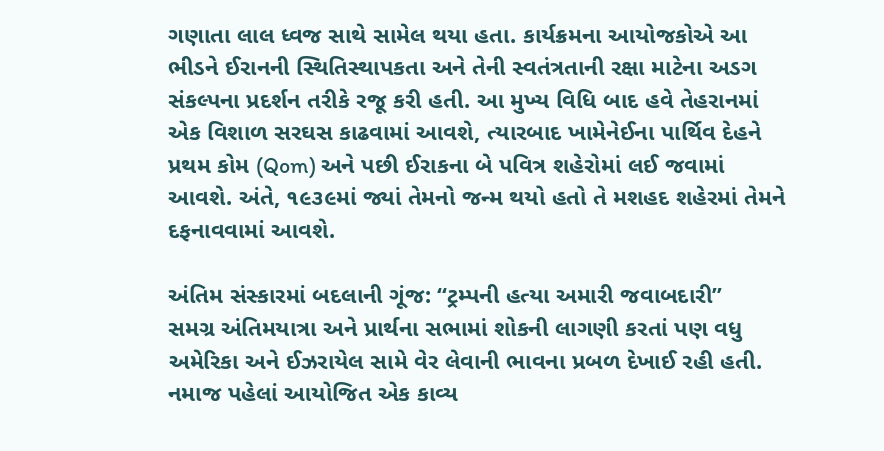ગણાતા લાલ ધ્વજ સાથે સામેલ થયા હતા. કાર્યક્રમના આયોજકોએ આ ભીડને ઈરાનની સ્થિતિસ્થાપકતા અને તેની સ્વતંત્રતાની રક્ષા માટેના અડગ સંકલ્પના પ્રદર્શન તરીકે રજૂ કરી હતી. આ મુખ્ય વિધિ બાદ હવે તેહરાનમાં એક વિશાળ સરઘસ કાઢવામાં આવશે, ત્યારબાદ ખામેનેઈના પાર્થિવ દેહને પ્રથમ કોમ (Qom) અને પછી ઈરાકના બે પવિત્ર શહેરોમાં લઈ જવામાં આવશે. અંતે, ૧૯૩૯માં જ્યાં તેમનો જન્મ થયો હતો તે મશહદ શહેરમાં તેમને દફનાવવામાં આવશે.

અંતિમ સંસ્કારમાં બદલાની ગૂંજ: “ટ્રમ્પની હત્યા અમારી જવાબદારી”
સમગ્ર અંતિમયાત્રા અને પ્રાર્થના સભામાં શોકની લાગણી કરતાં પણ વધુ અમેરિકા અને ઈઝરાયેલ સામે વેર લેવાની ભાવના પ્રબળ દેખાઈ રહી હતી. નમાજ પહેલાં આયોજિત એક કાવ્ય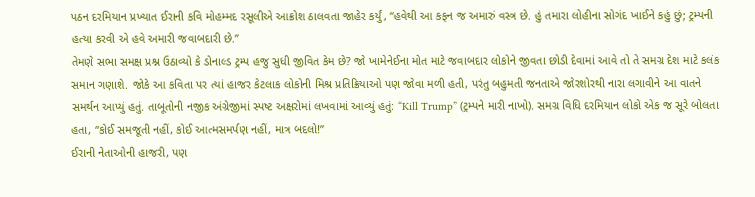પઠન દરમિયાન પ્રખ્યાત ઈરાની કવિ મોહમ્મદ રસૂલીએ આક્રોશ ઠાલવતા જાહેર કર્યું, “હવેથી આ કફન જ અમારું વસ્ત્ર છે. હું તમારા લોહીના સોગંદ ખાઈને કહું છું; ટ્રમ્પની હત્યા કરવી એ હવે અમારી જવાબદારી છે.”
તેમણે સભા સમક્ષ પ્રશ્ન ઉઠાવ્યો કે ડોનાલ્ડ ટ્રમ્પ હજુ સુધી જીવિત કેમ છે? જો ખામેનેઈના મોત માટે જવાબદાર લોકોને જીવતા છોડી દેવામાં આવે તો તે સમગ્ર દેશ માટે કલંક સમાન ગણાશે. જોકે આ કવિતા પર ત્યાં હાજર કેટલાક લોકોની મિશ્ર પ્રતિક્રિયાઓ પણ જોવા મળી હતી, પરંતુ બહુમતી જનતાએ જોરશોરથી નારા લગાવીને આ વાતને સમર્થન આપ્યું હતું. તાબૂતોની નજીક અંગ્રેજીમાં સ્પષ્ટ અક્ષરોમાં લખવામાં આવ્યું હતું: “Kill Trump” (ટ્રમ્પને મારી નાખો). સમગ્ર વિધિ દરમિયાન લોકો એક જ સૂરે બોલતા હતા, “કોઈ સમજૂતી નહીં, કોઈ આત્મસમર્પણ નહીં, માત્ર બદલો!”
ઈરાની નેતાઓની હાજરી, પણ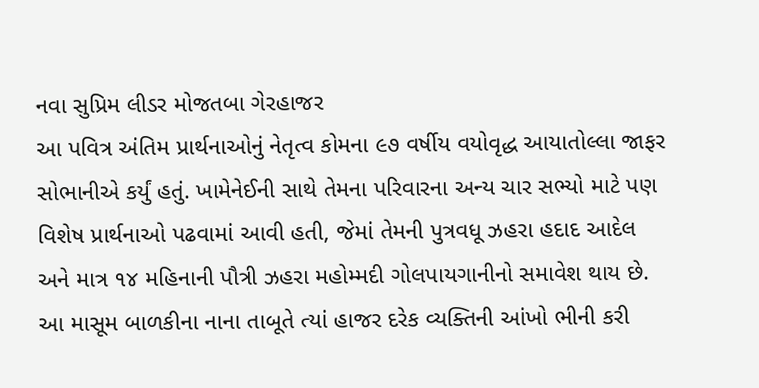નવા સુપ્રિમ લીડર મોજતબા ગેરહાજર
આ પવિત્ર અંતિમ પ્રાર્થનાઓનું નેતૃત્વ કોમના ૯૭ વર્ષીય વયોવૃદ્ધ આયાતોલ્લા જાફર સોભાનીએ કર્યું હતું. ખામેનેઈની સાથે તેમના પરિવારના અન્ય ચાર સભ્યો માટે પણ વિશેષ પ્રાર્થનાઓ પઢવામાં આવી હતી, જેમાં તેમની પુત્રવધૂ ઝહરા હદાદ આદેલ અને માત્ર ૧૪ મહિનાની પૌત્રી ઝહરા મહોમ્મદી ગોલપાયગાનીનો સમાવેશ થાય છે. આ માસૂમ બાળકીના નાના તાબૂતે ત્યાં હાજર દરેક વ્યક્તિની આંખો ભીની કરી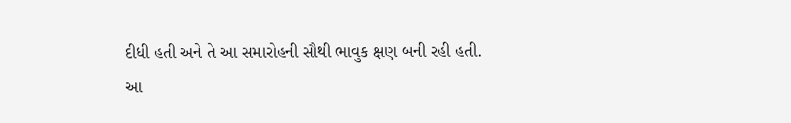દીધી હતી અને તે આ સમારોહની સૌથી ભાવુક ક્ષણ બની રહી હતી.
આ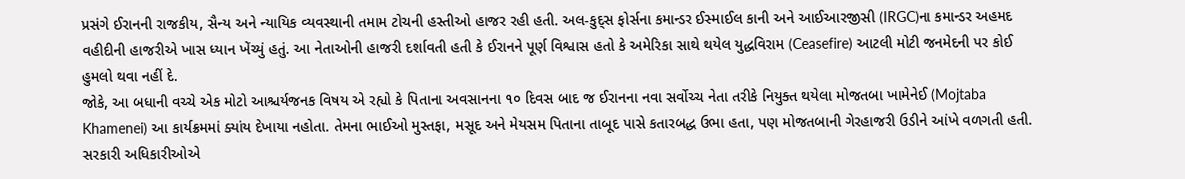પ્રસંગે ઈરાનની રાજકીય, સૈન્ય અને ન્યાયિક વ્યવસ્થાની તમામ ટોચની હસ્તીઓ હાજર રહી હતી. અલ-કુદ્સ ફોર્સના કમાન્ડર ઈસ્માઈલ કાની અને આઈઆરજીસી (IRGC)ના કમાન્ડર અહમદ વહીદીની હાજરીએ ખાસ ધ્યાન ખેંચ્યું હતું. આ નેતાઓની હાજરી દર્શાવતી હતી કે ઈરાનને પૂર્ણ વિશ્વાસ હતો કે અમેરિકા સાથે થયેલ યુદ્ધવિરામ (Ceasefire) આટલી મોટી જનમેદની પર કોઈ હુમલો થવા નહીં દે.
જોકે, આ બધાની વચ્ચે એક મોટો આશ્ચર્યજનક વિષય એ રહ્યો કે પિતાના અવસાનના ૧૦ દિવસ બાદ જ ઈરાનના નવા સર્વોચ્ચ નેતા તરીકે નિયુક્ત થયેલા મોજતબા ખામેનેઈ (Mojtaba Khamenei) આ કાર્યક્રમમાં ક્યાંય દેખાયા નહોતા. તેમના ભાઈઓ મુસ્તફા, મસૂદ અને મેયસમ પિતાના તાબૂદ પાસે કતારબદ્ધ ઉભા હતા, પણ મોજતબાની ગેરહાજરી ઉડીને આંખે વળગતી હતી. સરકારી અધિકારીઓએ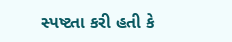સ્પષ્ટતા કરી હતી કે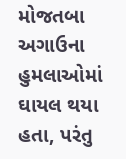મોજતબા અગાઉના હુમલાઓમાં ઘાયલ થયા હતા, પરંતુ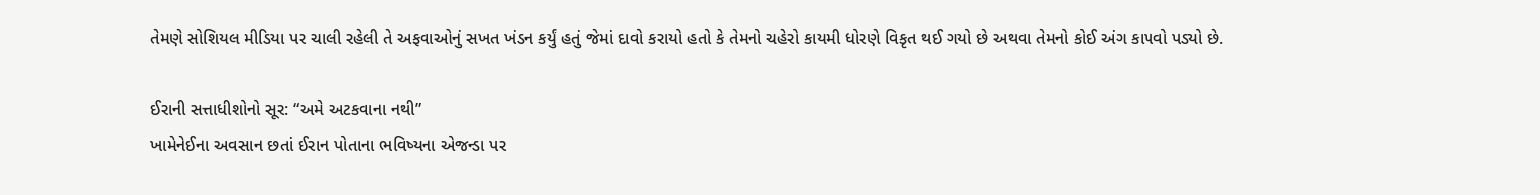તેમણે સોશિયલ મીડિયા પર ચાલી રહેલી તે અફવાઓનું સખત ખંડન કર્યું હતું જેમાં દાવો કરાયો હતો કે તેમનો ચહેરો કાયમી ધોરણે વિકૃત થઈ ગયો છે અથવા તેમનો કોઈ અંગ કાપવો પડ્યો છે.

ઈરાની સત્તાધીશોનો સૂર: “અમે અટકવાના નથી”
ખામેનેઈના અવસાન છતાં ઈરાન પોતાના ભવિષ્યના એજન્ડા પર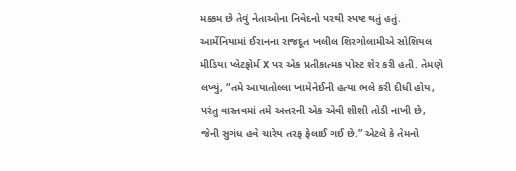મક્કમ છે તેવું નેતાઓના નિવેદનો પરથી સ્પષ્ટ થતું હતું. આર્મેનિયામાં ઈરાનના રાજદૂત ખલીલ શિરગોલામીએ સોશિયલ મીડિયા પ્લેટફોર્મ X પર એક પ્રતીકાત્મક પોસ્ટ શેર કરી હતી. તેમણે લખ્યું, “તમે આયાતોલ્લા ખામેનેઈની હત્યા ભલે કરી દીધી હોય, પરંતુ વાસ્તવમાં તમે અત્તરની એક એવી શીશી તોડી નાખી છે, જેની સુગંધ હવે ચારેય તરફ ફેલાઈ ગઈ છે.” એટલે કે તેમનો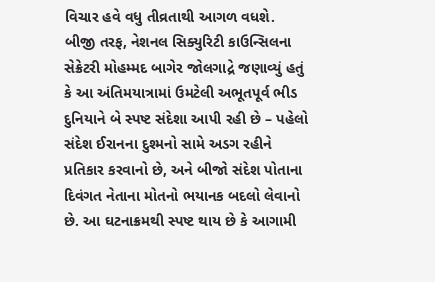વિચાર હવે વધુ તીવ્રતાથી આગળ વધશે.
બીજી તરફ, નેશનલ સિક્યુરિટી કાઉન્સિલના સેક્રેટરી મોહમ્મદ બાગેર જોલગાદ્રે જણાવ્યું હતું કે આ અંતિમયાત્રામાં ઉમટેલી અભૂતપૂર્વ ભીડ દુનિયાને બે સ્પષ્ટ સંદેશા આપી રહી છે – પહેલો સંદેશ ઈરાનના દુશ્મનો સામે અડગ રહીને પ્રતિકાર કરવાનો છે, અને બીજો સંદેશ પોતાના દિવંગત નેતાના મોતનો ભયાનક બદલો લેવાનો છે. આ ઘટનાક્રમથી સ્પષ્ટ થાય છે કે આગામી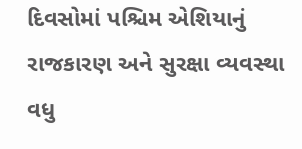દિવસોમાં પશ્ચિમ એશિયાનું રાજકારણ અને સુરક્ષા વ્યવસ્થા વધુ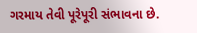ગરમાય તેવી પૂરેપૂરી સંભાવના છે.